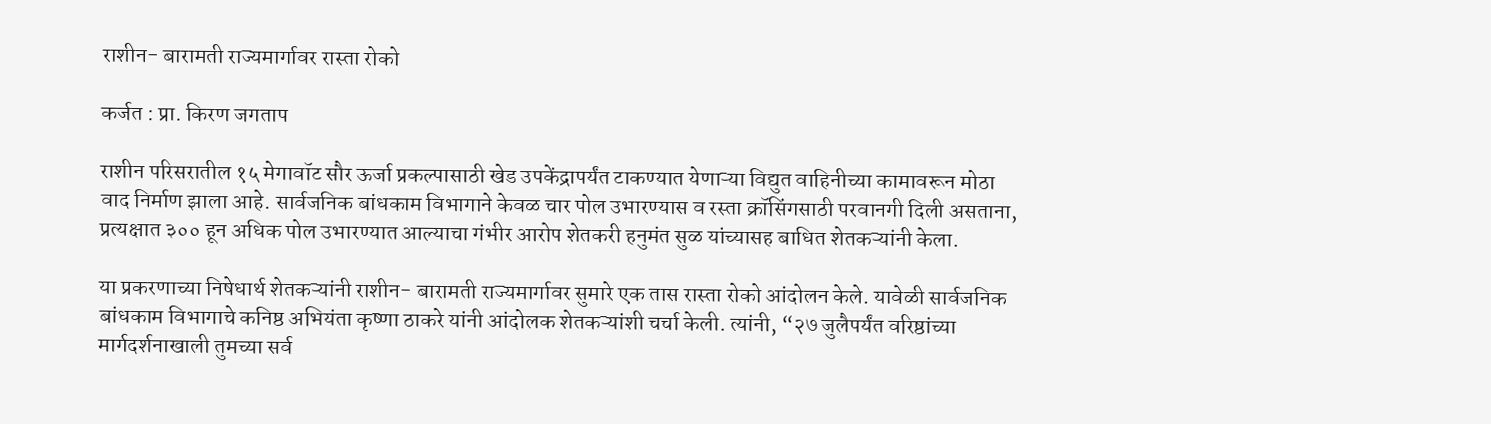राशीन- बारामती राज्यमार्गावर रास्ता रोको

कर्जत : प्रा. किरण जगताप

राशीन परिसरातील १५ मेगावॉट सौर ऊर्जा प्रकल्पासाठी खेड उपकेंद्रापर्यंत टाकण्यात येणाऱ्या विद्युत वाहिनीच्या कामावरून मोठा वाद निर्माण झाला आहे. सार्वजनिक बांधकाम विभागाने केवळ चार पोल उभारण्यास व रस्ता क्रॉसिंगसाठी परवानगी दिली असताना, प्रत्यक्षात ३०० हून अधिक पोल उभारण्यात आल्याचा गंभीर आरोप शेतकरी हनुमंत सुळ यांच्यासह बाधित शेतकऱ्यांनी केला.

या प्रकरणाच्या निषेधार्थ शेतकऱ्यांनी राशीन- बारामती राज्यमार्गावर सुमारे एक तास रास्ता रोको आंदोलन केले. यावेळी सार्वजनिक बांधकाम विभागाचे कनिष्ठ अभियंता कृष्णा ठाकरे यांनी आंदोलक शेतकऱ्यांशी चर्चा केली. त्यांनी, “२७ जुलैपर्यंत वरिष्ठांच्या मार्गदर्शनाखाली तुमच्या सर्व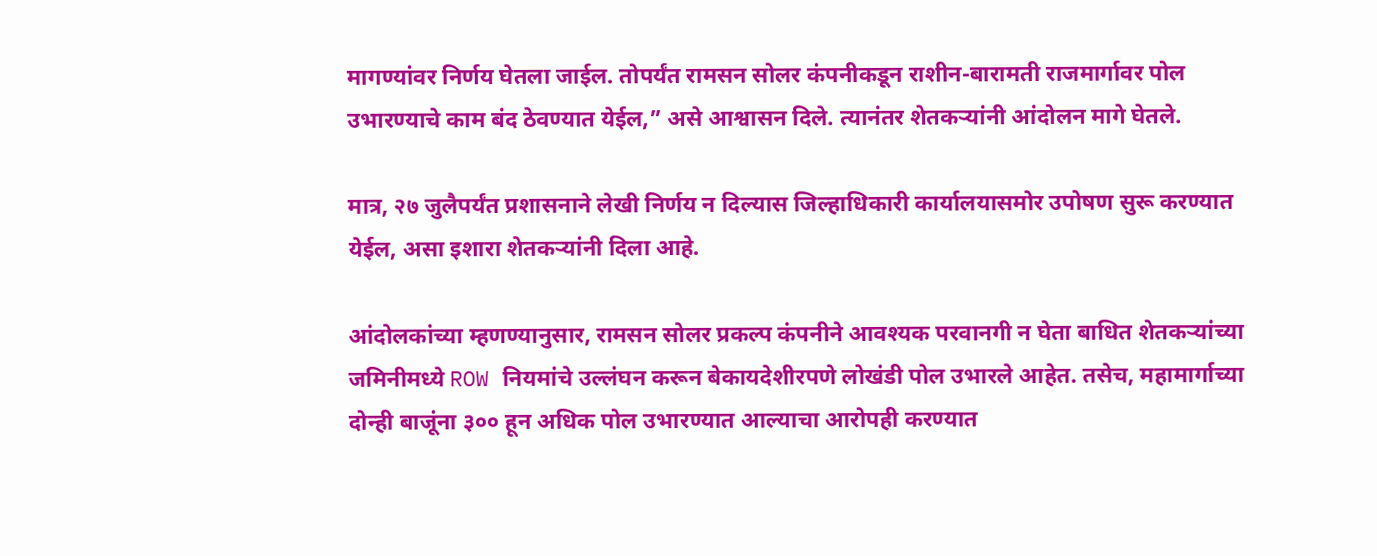मागण्यांवर निर्णय घेतला जाईल. तोपर्यंत रामसन सोलर कंपनीकडून राशीन-बारामती राजमार्गावर पोल उभारण्याचे काम बंद ठेवण्यात येईल,” असे आश्वासन दिले. त्यानंतर शेतकऱ्यांनी आंदोलन मागे घेतले.

मात्र, २७ जुलैपर्यंत प्रशासनाने लेखी निर्णय न दिल्यास जिल्हाधिकारी कार्यालयासमोर उपोषण सुरू करण्यात येईल, असा इशारा शेतकऱ्यांनी दिला आहे.

आंदोलकांच्या म्हणण्यानुसार, रामसन सोलर प्रकल्प कंपनीने आवश्यक परवानगी न घेता बाधित शेतकऱ्यांच्या जमिनीमध्ये ROW नियमांचे उल्लंघन करून बेकायदेशीरपणे लोखंडी पोल उभारले आहेत. तसेच, महामार्गाच्या दोन्ही बाजूंना ३०० हून अधिक पोल उभारण्यात आल्याचा आरोपही करण्यात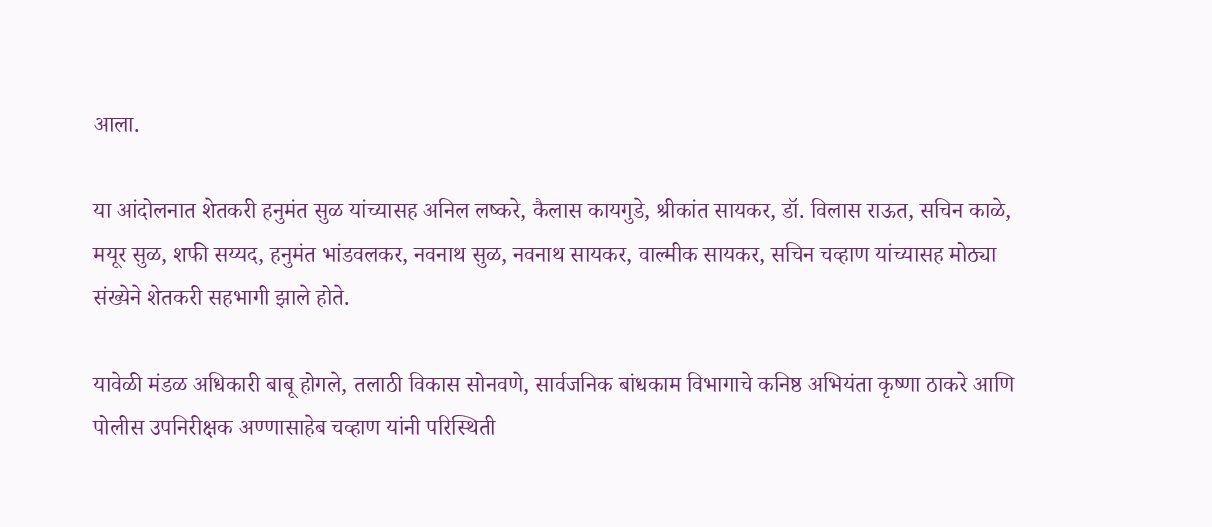आला.

या आंदोलनात शेतकरी हनुमंत सुळ यांच्यासह अनिल लष्करे, कैलास कायगुडे, श्रीकांत सायकर, डॉ. विलास राऊत, सचिन काळे, मयूर सुळ, शफी सय्यद, हनुमंत भांडवलकर, नवनाथ सुळ, नवनाथ सायकर, वाल्मीक सायकर, सचिन चव्हाण यांच्यासह मोठ्या संख्येने शेतकरी सहभागी झाले होते.

यावेळी मंडळ अधिकारी बाबू होगले, तलाठी विकास सोनवणे, सार्वजनिक बांधकाम विभागाचे कनिष्ठ अभियंता कृष्णा ठाकरे आणि पोलीस उपनिरीक्षक अण्णासाहेब चव्हाण यांनी परिस्थिती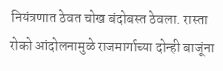नियंत्रणात ठेवत चोख बंदोबस्त ठेवला. रास्ता रोको आंदोलनामुळे राजमार्गाच्या दोन्ही बाजूंना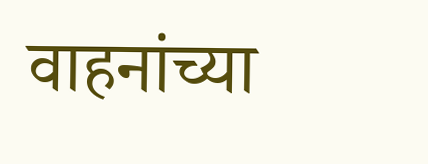वाहनांच्या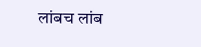लांबच लांब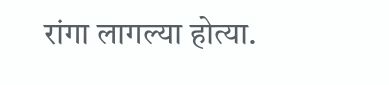रांगा लागल्या होत्या.